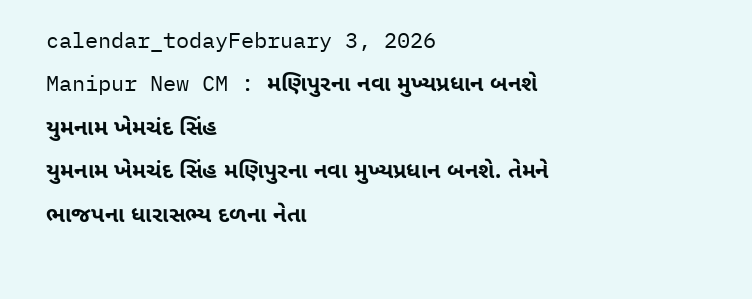calendar_todayFebruary 3, 2026
Manipur New CM : મણિપુરના નવા મુખ્યપ્રધાન બનશે યુમનામ ખેમચંદ સિંહ
યુમનામ ખેમચંદ સિંહ મણિપુરના નવા મુખ્યપ્રધાન બનશે. તેમને ભાજપના ધારાસભ્ય દળના નેતા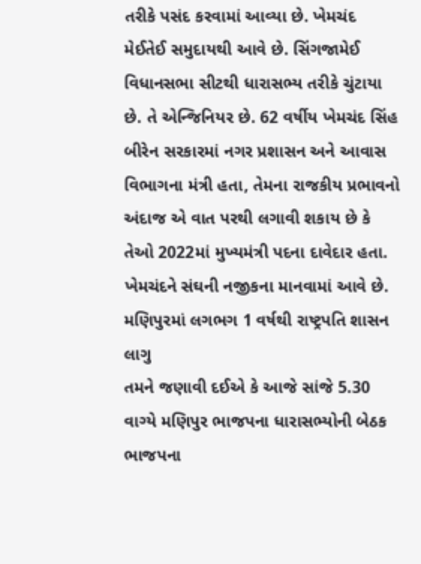તરીકે પસંદ કરવામાં આવ્યા છે. ખેમચંદ મેઈતેઈ સમુદાયથી આવે છે. સિંગજામેઈ વિધાનસભા સીટથી ધારાસભ્ય તરીકે ચુંટાયા છે. તે એન્જિનિયર છે. 62 વર્ષીય ખેમચંદ સિંહ બીરેન સરકારમાં નગર પ્રશાસન અને આવાસ વિભાગના મંત્રી હતા, તેમના રાજકીય પ્રભાવનો અંદાજ એ વાત પરથી લગાવી શકાય છે કે તેઓ 2022માં મુખ્યમંત્રી પદના દાવેદાર હતા. ખેમચંદને સંઘની નજીકના માનવામાં આવે છે.
મણિપુરમાં લગભગ 1 વર્ષથી રાષ્ટ્રપતિ શાસન લાગુ
તમને જણાવી દઈએ કે આજે સાંજે 5.30 વાગ્યે મણિપુર ભાજપના ધારાસભ્યોની બેઠક ભાજપના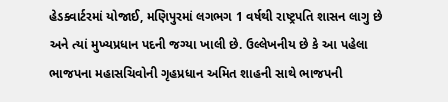હેડક્વાર્ટરમાં યોજાઈ, મણિપુરમાં લગભગ 1 વર્ષથી રાષ્ટ્રપતિ શાસન લાગુ છે અને ત્યાં મુખ્યપ્રધાન પદની જગ્યા ખાલી છે. ઉલ્લેખનીય છે કે આ પહેલા ભાજપના મહાસચિવોની ગૃહપ્રધાન અમિત શાહની સાથે ભાજપની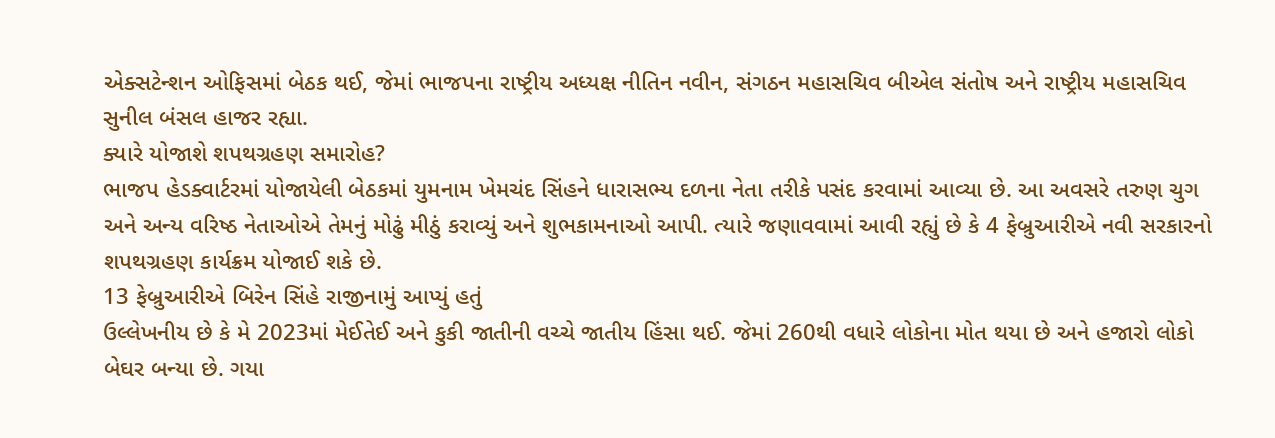એક્સટેન્શન ઓફિસમાં બેઠક થઈ, જેમાં ભાજપના રાષ્ટ્રીય અધ્યક્ષ નીતિન નવીન, સંગઠન મહાસચિવ બીએલ સંતોષ અને રાષ્ટ્રીય મહાસચિવ સુનીલ બંસલ હાજર રહ્યા.
ક્યારે યોજાશે શપથગ્રહણ સમારોહ?
ભાજપ હેડક્વાર્ટરમાં યોજાયેલી બેઠકમાં યુમનામ ખેમચંદ સિંહને ધારાસભ્ય દળના નેતા તરીકે પસંદ કરવામાં આવ્યા છે. આ અવસરે તરુણ ચુગ અને અન્ય વરિષ્ઠ નેતાઓએ તેમનું મોઢું મીઠું કરાવ્યું અને શુભકામનાઓ આપી. ત્યારે જણાવવામાં આવી રહ્યું છે કે 4 ફેબ્રુઆરીએ નવી સરકારનો શપથગ્રહણ કાર્યક્રમ યોજાઈ શકે છે.
13 ફેબ્રુઆરીએ બિરેન સિંહે રાજીનામું આપ્યું હતું
ઉલ્લેખનીય છે કે મે 2023માં મેઈતેઈ અને કુકી જાતીની વચ્ચે જાતીય હિંસા થઈ. જેમાં 260થી વધારે લોકોના મોત થયા છે અને હજારો લોકો બેઘર બન્યા છે. ગયા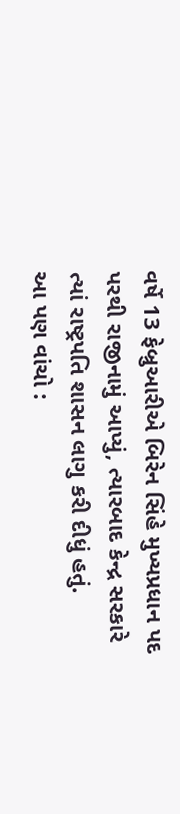વર્ષે 13 ફેબ્રુઆરીએ બિરેન સિંહે મુખ્યપ્રધાન પદ પરથી રાજીનામું આપ્યું, ત્યારબાદ કેન્દ્ર સરકારે ત્યાં રાષ્ટ્રપતિ શાસન લાગુ કરી દીધું હતું.
આ પણ વાંચો :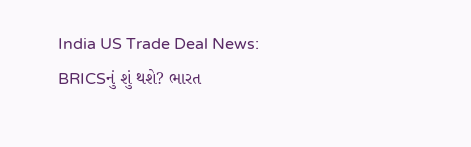India US Trade Deal News: BRICSનું શું થશે? ભારત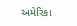અમેરિકા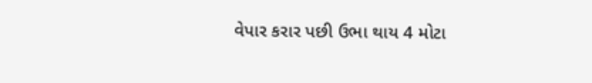વેપાર કરાર પછી ઉભા થાય 4 મોટા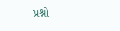પ્રશ્નો